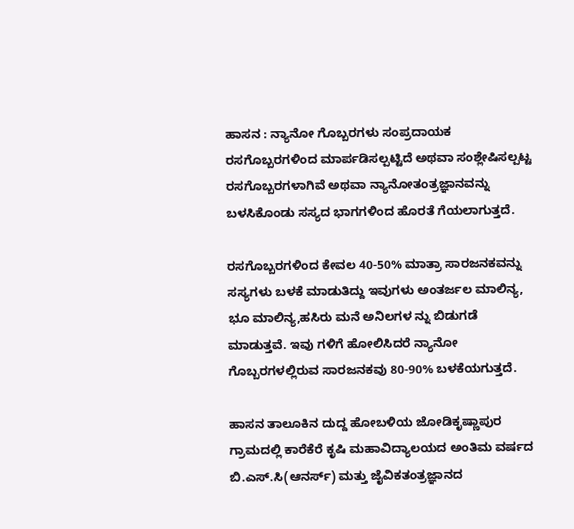ಹಾಸನ : ನ್ಯಾನೋ ಗೊಬ್ಬರಗಳು ಸಂಪ್ರದಾಯಕ ರಸಗೊಬ್ಬರಗಳಿಂದ ಮಾರ್ಪಡಿಸಲ್ಪಟ್ಟಿದೆ ಅಥವಾ ಸಂಶ್ಲೇಷಿಸಲ್ಪಟ್ಟ ರಸಗೊಬ್ಬರಗಳಾಗಿವೆ ಅಥವಾ ನ್ಯಾನೋತಂತ್ರಜ್ಞಾನವನ್ನು ಬಳಸಿಕೊಂಡು ಸಸ್ಯದ ಭಾಗಗಳಿಂದ ಹೊರತೆ ಗೆಯಲಾಗುತ್ತದೆ.

ರಸಗೊಬ್ಬರಗಳಿಂದ ಕೇವಲ 40-50% ಮಾತ್ರಾ ಸಾರಜನಕವನ್ನು ಸಸ್ಯಗಳು ಬಳಕೆ ಮಾಡುತಿದ್ದು ಇವುಗಳು ಅಂತರ್ಜಲ ಮಾಲಿನ್ಯ, ಭೂ ಮಾಲಿನ್ಯ,ಹಸಿರು ಮನೆ ಅನಿಲಗಳ ನ್ನು ಬಿಡುಗಡೆ ಮಾಡುತ್ತವೆ. ಇವು ಗಳಿಗೆ ಹೋಲಿಸಿದರೆ ನ್ಯಾನೋ ಗೊಬ್ಬರಗಳಲ್ಲಿರುವ ಸಾರಜನಕವು 80-90% ಬಳಕೆಯಗುತ್ತದೆ.

ಹಾಸನ ತಾಲೂಕಿನ ದುದ್ದ ಹೋಬಳಿಯ ಜೋಡಿಕೃಷ್ಣಾಪುರ ಗ್ರಾಮದಲ್ಲಿ ಕಾರೆಕೆರೆ ಕೃಷಿ ಮಹಾವಿದ್ಯಾಲಯದ ಅಂತಿಮ ವರ್ಷದ ಬಿ.ಎಸ್.ಸಿ(ಆನರ್ಸ್) ಮತ್ತು ಜೈವಿಕತಂತ್ರಜ್ಞಾನದ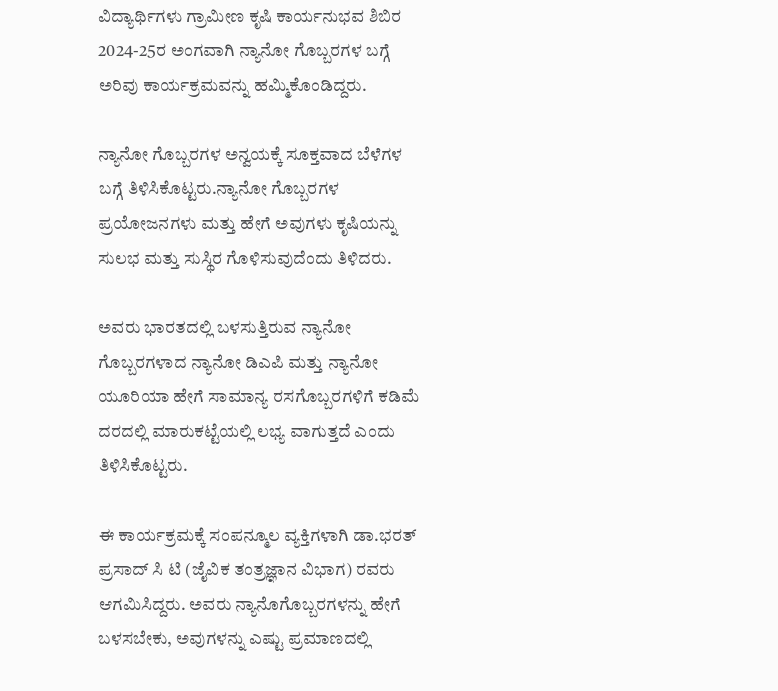ವಿದ್ಯಾರ್ಥಿಗಳು ಗ್ರಾಮೀಣ ಕೃಷಿ ಕಾರ್ಯನುಭವ ಶಿಬಿರ 2024-25ರ ಅಂಗವಾಗಿ ನ್ಯಾನೋ ಗೊಬ್ಬರಗಳ ಬಗ್ಗೆ ಅರಿವು ಕಾರ್ಯಕ್ರಮವನ್ನು ಹಮ್ಮಿಕೊಂಡಿದ್ದರು.

ನ್ಯಾನೋ ಗೊಬ್ಬರಗಳ ಅನ್ವಯಕ್ಕೆ ಸೂಕ್ತವಾದ ಬೆಳೆಗಳ ಬಗ್ಗೆ ತಿಳಿಸಿಕೊಟ್ಟರು.ನ್ಯಾನೋ ಗೊಬ್ಬರಗಳ ಪ್ರಯೋಜನಗಳು ಮತ್ತು ಹೇಗೆ ಅವುಗಳು ಕೃಷಿಯನ್ನು ಸುಲಭ ಮತ್ತು ಸುಸ್ಥಿರ ಗೊಳಿಸುವುದೆಂದು ತಿಳಿದರು.

ಅವರು ಭಾರತದಲ್ಲಿ ಬಳಸುತ್ತಿರುವ ನ್ಯಾನೋ ಗೊಬ್ಬರಗಳಾದ ನ್ಯಾನೋ ಡಿಎಪಿ ಮತ್ತು ನ್ಯಾನೋ ಯೂರಿಯಾ ಹೇಗೆ ಸಾಮಾನ್ಯ ರಸಗೊಬ್ಬರಗಳಿಗೆ ಕಡಿಮೆ ದರದಲ್ಲಿ ಮಾರುಕಟ್ಟೆಯಲ್ಲಿ ಲಭ್ಯ ವಾಗುತ್ತದೆ ಎಂದು ತಿಳಿಸಿಕೊಟ್ಟರು.

ಈ ಕಾರ್ಯಕ್ರಮಕ್ಕೆ ಸಂಪನ್ಮೂಲ ವ್ಯಕ್ತಿಗಳಾಗಿ ಡಾ.ಭರತ್ ಪ್ರಸಾದ್ ಸಿ ಟಿ (ಜೈವಿಕ ತಂತ್ರಜ್ಞಾನ ವಿಭಾಗ) ರವರು ಆಗಮಿಸಿದ್ದರು. ಅವರು ನ್ಯಾನೊಗೊಬ್ಬರಗಳನ್ನು ಹೇಗೆ ಬಳಸಬೇಕು, ಅವುಗಳನ್ನು ಎಷ್ಟು ಪ್ರಮಾಣದಲ್ಲಿ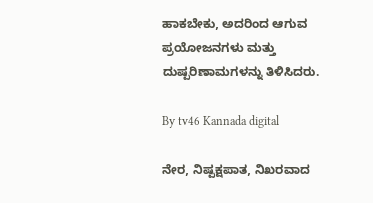ಹಾಕಬೇಕು, ಅದರಿಂದ ಆಗುವ ಪ್ರಯೋಜನಗಳು ಮತ್ತು ದುಷ್ಪರಿಣಾಮಗಳನ್ನು ತಿಳಿಸಿದರು.

By tv46 Kannada digital

ನೇರ, ನಿಷ್ಪಕ್ಷಪಾತ, ನಿಖರವಾದ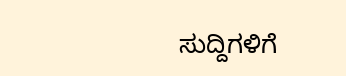ಸುದ್ದಿಗಳಿಗೆ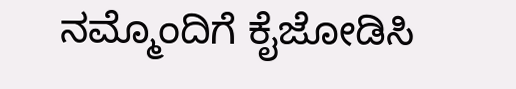ನಮ್ಮೊಂದಿಗೆ ಕೈಜೋಡಿಸಿ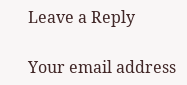Leave a Reply

Your email address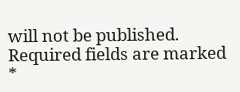will not be published. Required fields are marked *